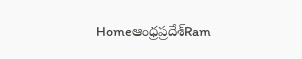Homeఆంధ్రప్రదేశ్‌Ram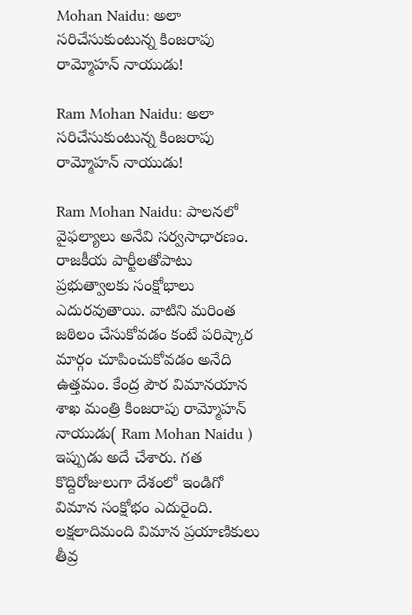Mohan Naidu: అలా సరిచేసుకుంటున్న కింజరాపు రామ్మోహన్ నాయుడు!

Ram Mohan Naidu: అలా సరిచేసుకుంటున్న కింజరాపు రామ్మోహన్ నాయుడు!

Ram Mohan Naidu: పాలనలో వైఫల్యాలు అనేవి సర్వసాధారణం. రాజకీయ పార్టీలతోపాటు ప్రభుత్వాలకు సంక్షోభాలు ఎదురవుతాయి. వాటిని మరింత జఠిలం చేసుకోవడం కంటే పరిష్కార మార్గం చూపించుకోవడం అనేది ఉత్తమం. కేంద్ర పౌర విమానయాన శాఖ మంత్రి కింజరాపు రామ్మోహన్ నాయుడు( Ram Mohan Naidu ) ఇప్పుడు అదే చేశారు. గత కొద్దిరోజులుగా దేశంలో ఇండిగో విమాన సంక్షోభం ఎదురైంది. లక్షలాదిమంది విమాన ప్రయాణికులు తీవ్ర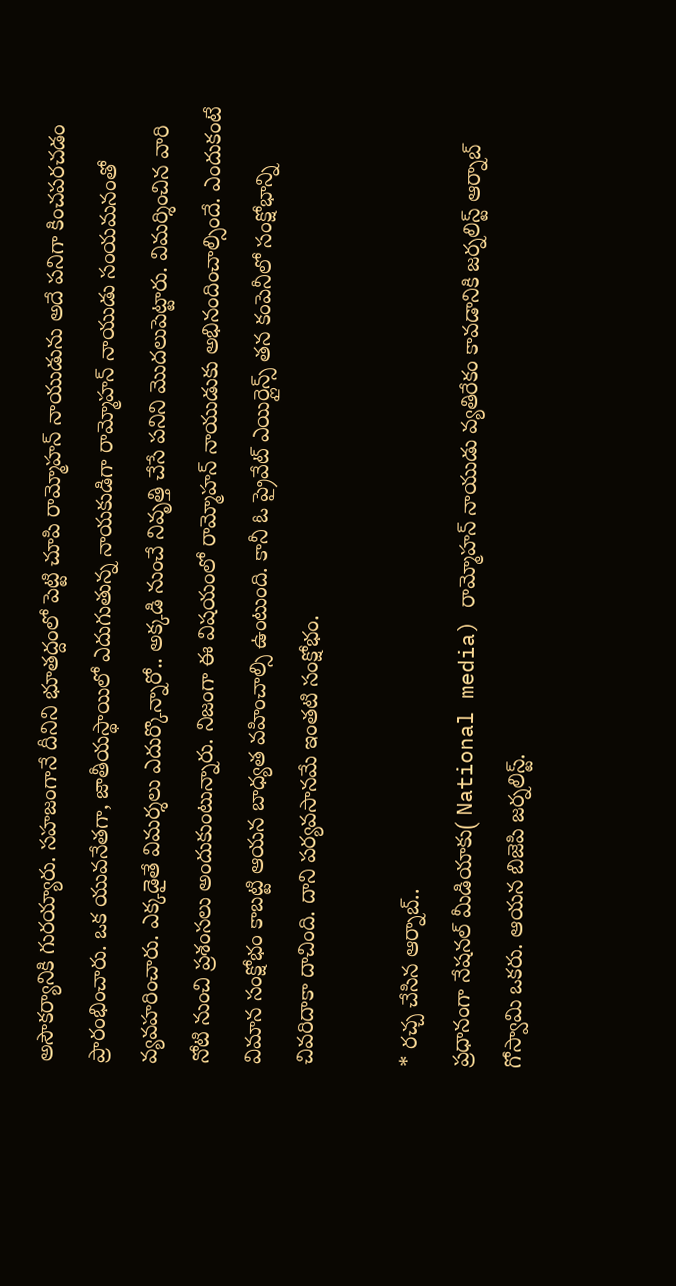అసౌకర్యానికి గురయ్యారు. సహజంగానే దీనిని భూతద్దంలో పెట్టి చూపి రామ్మోహన్ నాయుడును అదే పనిగా కించపరచడం ప్రారంభించారు. ఒక యువనేతగా, జాతీయస్థాయిలో ఎదుగుతున్న నాయకుడిగా రామ్మోహన్ నాయుడు సంయమనంతో వ్యవహరించారు. ఎక్కడైతే విమర్శలు ఎదుర్కొన్నారో.. అక్కడి నుంచే నివృత్తి చేసే పనిని మొదలుపెట్టారు. విమర్శించిన వారి నోటి నుంచి ప్రశంసలు అందుకుంటున్నారు. నిజంగా ఈ విషయంలో రామ్మోహన్ నాయుడుకు అభినందించాల్సిందే. ఎందుకంటే విమాన సంక్షోభం కాబట్టి ఆయన బాధ్యత వహించాల్సి ఉంటుంది. కానీ ఓ ప్రైవేట్ ఎయిర్లైన్స్ తన కంపెనీలో సంక్షోభాన్ని చివరిదాకా దాచింది. దాని పర్యవసానమే ఇంతటి సంక్షోభం.

* రచ్చ చేసిన ఆర్నాబ్..
ప్రధానంగా నేషనల్ మీడియాకు( National media) రామ్మోహన్ నాయుడు వ్యతిరేకం కావడానికి జర్నలిస్ట్ ఆర్నాబ్ గోస్వామి ఒకరు. ఆయన బిజెపి జర్నలిస్ట్.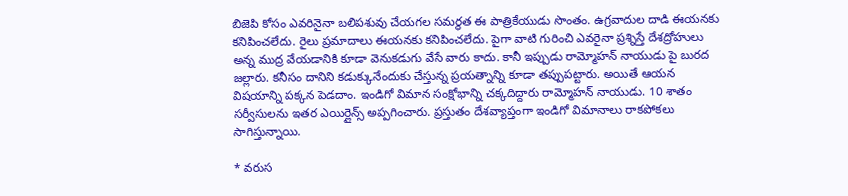బిజెపి కోసం ఎవరినైనా బలిపశువు చేయగల సమర్థత ఈ పాత్రికేయుడు సొంతం. ఉగ్రవాదుల దాడి ఈయనకు కనిపించలేదు. రైలు ప్రమాదాలు ఈయనకు కనిపించలేదు. పైగా వాటి గురించి ఎవరైనా ప్రశ్నిస్తే దేశద్రోహులు అన్న ముద్ర వేయడానికి కూడా వెనుకడుగు వేసే వారు కాదు. కానీ ఇప్పుడు రామ్మోహన్ నాయుడు పై బురద జల్లారు. కనీసం దానిని కడుక్కునేందుకు చేస్తున్న ప్రయత్నాన్ని కూడా తప్పుపట్టారు. అయితే ఆయన విషయాన్ని పక్కన పెడదాం. ఇండిగో విమాన సంక్షోభాన్ని చక్కదిద్దారు రామ్మోహన్ నాయుడు. 10 శాతం సర్వీసులను ఇతర ఎయిర్లైన్స్ అప్పగించారు. ప్రస్తుతం దేశవ్యాప్తంగా ఇండిగో విమానాలు రాకపోకలు సాగిస్తున్నాయి.

* వరుస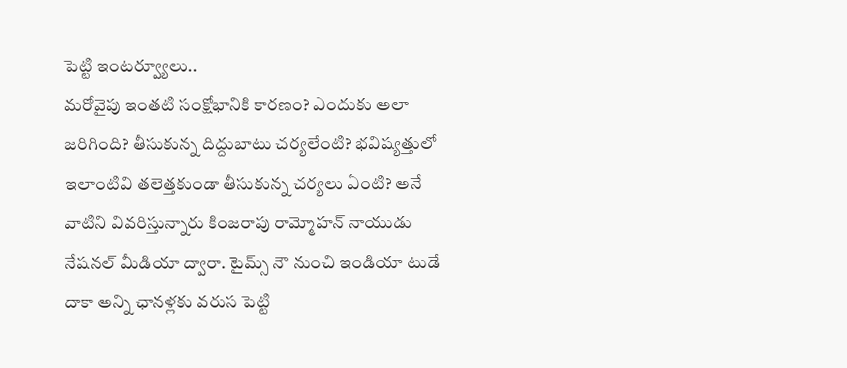పెట్టి ఇంటర్వ్యూలు..
మరోవైపు ఇంతటి సంక్షోభానికి కారణం? ఎందుకు అలా జరిగింది? తీసుకున్న దిద్దుబాటు చర్యలేంటి? భవిష్యత్తులో ఇలాంటివి తలెత్తకుండా తీసుకున్న చర్యలు ఏంటి? అనే వాటిని వివరిస్తున్నారు కింజరాపు రామ్మోహన్ నాయుడు నేషనల్ మీడియా ద్వారా. టైమ్స్ నౌ నుంచి ఇండియా టుడే దాకా అన్ని ఛానళ్లకు వరుస పెట్టి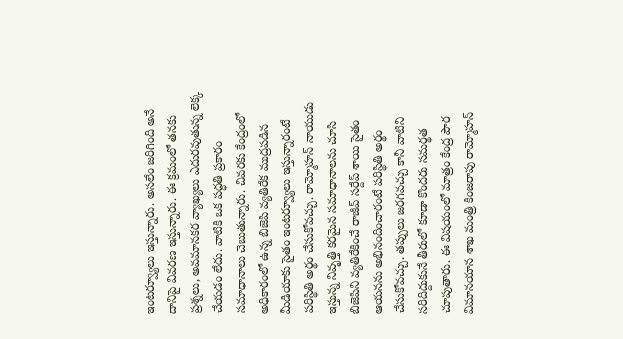ఇంటర్వ్యూలు ఇస్తున్నారు. అసలేం జరిగింది అనే దానిపై వివరణ ఇస్తున్నారు. ఈ క్రమంలో తనకు ప్రశ్నలు, అవమానకర వ్యాఖ్యలు ఎదురవుతున్న లెక్క చేయడం లేదు. వాటికి ఒక పద్ధతి ప్రకారం సమాధానాలు చెబుతున్నారు. చివరకు కేంద్రంలో అధికారంలో ఉన్న బిజెపి వ్యతిరేక ముద్రపడిన మీడియాకు సైతం ఇంటర్వ్యూలు ఇస్తున్నారంటే పరిస్థితి అర్థం చేసుకోవచ్చు. రామ్మోహన్ నాయుడు ఇస్తున్న నివృత్తి కరమైన సమాధానాలను చూసి బిజెపిని వ్యతిరేకించే రాజీవ్ సర్దేప్ శాయి సైతం ఆయనను అభినందించారంటే పరిస్థితి అర్థం చేసుకోవచ్చు. తప్పులు జరగవచ్చు కానీ వాటిని సరిదిద్దుకునే తీరులో కూడా కొందరు సమర్థత చూపుతారు. ఈ విషయంలో మాత్రం కేంద్ర పౌర విమానయాన శాఖ మంత్రి కింజరాపు రామ్మోహన్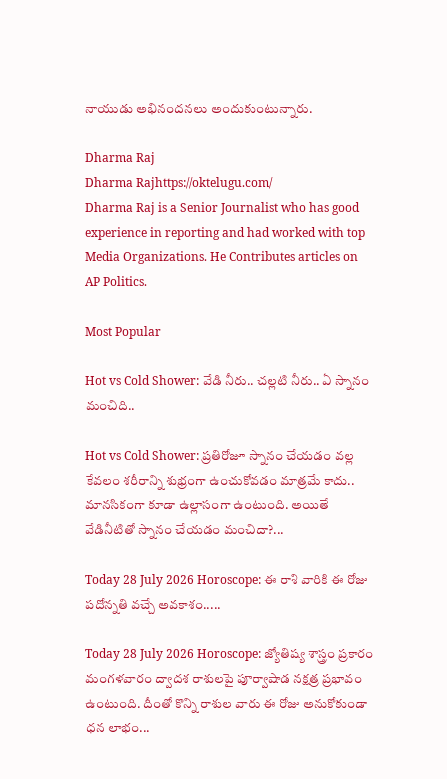నాయుడు అభినందనలు అందుకుంటున్నారు.

Dharma Raj
Dharma Rajhttps://oktelugu.com/
Dharma Raj is a Senior Journalist who has good experience in reporting and had worked with top Media Organizations. He Contributes articles on AP Politics.

Most Popular

Hot vs Cold Shower: వేడి నీరు.. చల్లటి నీరు.. ఏ స్నానం మంచిది..

Hot vs Cold Shower: ప్రతిరోజూ స్నానం చేయడం వల్ల కేవలం శరీరాన్ని శుభ్రంగా ఉంచుకోవడం మాత్రమే కాదు.. మానసికంగా కూడా ఉల్లాసంగా ఉంటుంది. అయితే వేడినీటితో స్నానం చేయడం మంచిదా?...

Today 28 July 2026 Horoscope: ఈ రాశి వారికి ఈ రోజు పదోన్నతి వచ్చే అవకాశం.....

Today 28 July 2026 Horoscope: జ్యోతిష్య శాస్త్రం ప్రకారం మంగళవారం ద్వాదశ రాశులపై పూర్వాషాడ నక్షత్ర ప్రభావం ఉంటుంది. దీంతో కొన్ని రాశుల వారు ఈ రోజు అనుకోకుండా ధన లాభం...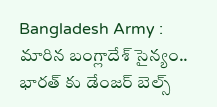Bangladesh Army : మారిన బంగ్లాదేశ్ సైన్యం.. భారత్ కు డేంజర్ బెల్స్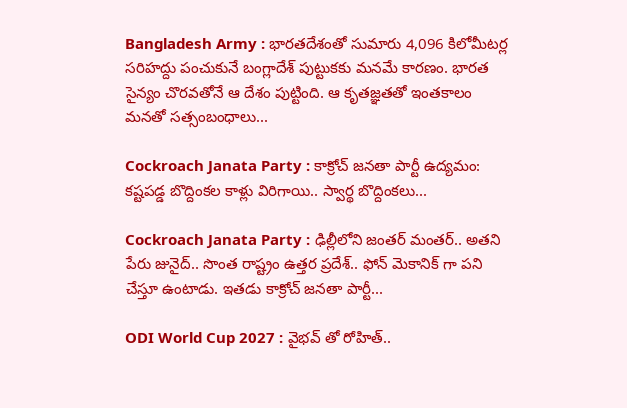Bangladesh Army : భారతదేశంతో సుమారు 4,096 కిలోమీటర్ల సరిహద్దు పంచుకునే బంగ్లాదేశ్‌ పుట్టుకకు మనమే కారణం. భారత సైన్యం చొరవతోనే ఆ దేశం పుట్టింది. ఆ కృతజ్ఞతతో ఇంతకాలం మనతో సత్సంబంధాలు...

Cockroach Janata Party : కాక్రోచ్ జనతా పార్టీ ఉద్యమం: కష్టపడ్డ బొద్దింకల కాళ్లు విరిగాయి.. స్వార్థ బొద్దింకలు...

Cockroach Janata Party : ఢిల్లీలోని జంతర్ మంతర్.. అతని పేరు జునైద్.. సొంత రాష్ట్రం ఉత్తర ప్రదేశ్.. ఫోన్ మెకానిక్ గా పని చేస్తూ ఉంటాడు. ఇతడు కాక్రోచ్ జనతా పార్టీ...

ODI World Cup 2027 : వైభవ్ తో రోహిత్..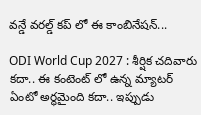వన్డే వరల్డ్ కప్ లో ఈ కాంబినేషన్...

ODI World Cup 2027 : శీర్షిక చదివారు కదా.. ఈ కంటెంట్ లో ఉన్న మ్యాటర్ ఏంటో అర్థమైంది కదా.. ఇప్పుడు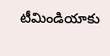టీమిండియాకు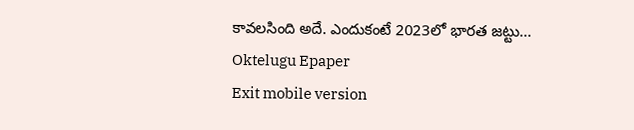కావలసింది అదే. ఎందుకంటే 2023లో భారత జట్టు...
Oktelugu Epaper
Exit mobile version